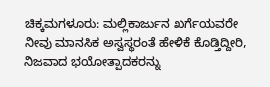ಚಿಕ್ಕಮಗಳೂರು: ಮಲ್ಲಿಕಾರ್ಜುನ ಖರ್ಗೆಯವರೇ ನೀವು ಮಾನಸಿಕ ಅಸ್ವಸ್ಥರಂತೆ ಹೇಳಿಕೆ ಕೊಡ್ತಿದ್ದೀರಿ, ನಿಜವಾದ ಭಯೋತ್ಪಾದಕರನ್ನು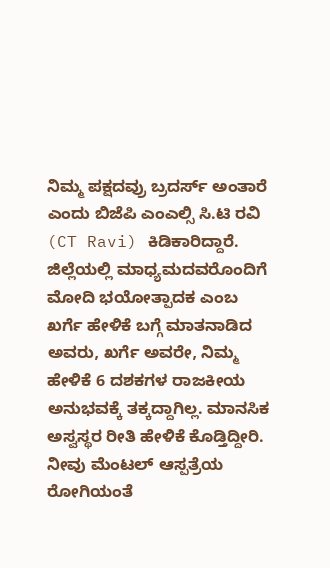ನಿಮ್ಮ ಪಕ್ಷದವ್ರು ಬ್ರದರ್ಸ್ ಅಂತಾರೆ ಎಂದು ಬಿಜೆಪಿ ಎಂಎಲ್ಸಿ ಸಿ.ಟಿ ರವಿ (CT Ravi) ಕಿಡಿಕಾರಿದ್ದಾರೆ.
ಜಿಲ್ಲೆಯಲ್ಲಿ ಮಾಧ್ಯಮದವರೊಂದಿಗೆ ಮೋದಿ ಭಯೋತ್ಪಾದಕ ಎಂಬ ಖರ್ಗೆ ಹೇಳಿಕೆ ಬಗ್ಗೆ ಮಾತನಾಡಿದ ಅವರು, ಖರ್ಗೆ ಅವರೇ, ನಿಮ್ಮ ಹೇಳಿಕೆ 6 ದಶಕಗಳ ರಾಜಕೀಯ ಅನುಭವಕ್ಕೆ ತಕ್ಕದ್ದಾಗಿಲ್ಲ. ಮಾನಸಿಕ ಅಸ್ವಸ್ಥರ ರೀತಿ ಹೇಳಿಕೆ ಕೊಡ್ತಿದ್ದೀರಿ. ನೀವು ಮೆಂಟಲ್ ಆಸ್ಪತ್ರೆಯ ರೋಗಿಯಂತೆ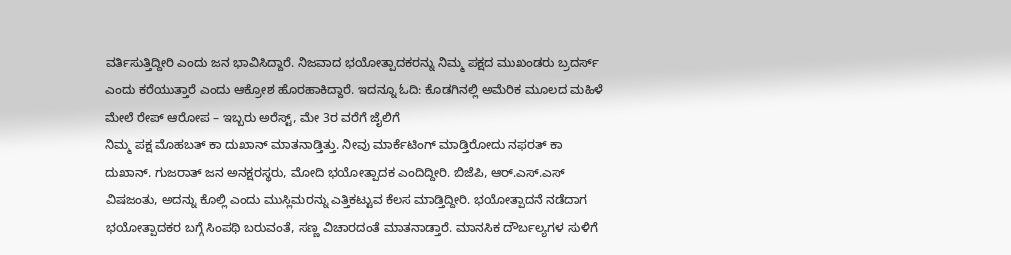ವರ್ತಿಸುತ್ತಿದ್ದೀರಿ ಎಂದು ಜನ ಭಾವಿಸಿದ್ದಾರೆ. ನಿಜವಾದ ಭಯೋತ್ಪಾದಕರನ್ನು ನಿಮ್ಮ ಪಕ್ಷದ ಮುಖಂಡರು ಬ್ರದರ್ಸ್ ಎಂದು ಕರೆಯುತ್ತಾರೆ ಎಂದು ಆಕ್ರೋಶ ಹೊರಹಾಕಿದ್ದಾರೆ. ಇದನ್ನೂ ಓದಿ: ಕೊಡಗಿನಲ್ಲಿ ಅಮೆರಿಕ ಮೂಲದ ಮಹಿಳೆ ಮೇಲೆ ರೇಪ್ ಆರೋಪ – ಇಬ್ಬರು ಅರೆಸ್ಟ್, ಮೇ 3ರ ವರೆಗೆ ಜೈಲಿಗೆ
ನಿಮ್ಮ ಪಕ್ಷ ಮೊಹಬತ್ ಕಾ ದುಖಾನ್ ಮಾತನಾಡ್ತಿತ್ತು. ನೀವು ಮಾರ್ಕೆಟಿಂಗ್ ಮಾಡ್ತಿರೋದು ನಫರತ್ ಕಾ ದುಖಾನ್. ಗುಜರಾತ್ ಜನ ಅನಕ್ಷರಸ್ಥರು, ಮೋದಿ ಭಯೋತ್ಪಾದಕ ಎಂದಿದ್ದೀರಿ. ಬಿಜೆಪಿ, ಆರ್.ಎಸ್.ಎಸ್ ವಿಷಜಂತು, ಅದನ್ನು ಕೊಲ್ಲಿ ಎಂದು ಮುಸ್ಲಿಮರನ್ನು ಎತ್ತಿಕಟ್ಟುವ ಕೆಲಸ ಮಾಡ್ತಿದ್ದೀರಿ. ಭಯೋತ್ಪಾದನೆ ನಡೆದಾಗ ಭಯೋತ್ಪಾದಕರ ಬಗ್ಗೆ ಸಿಂಪಥಿ ಬರುವಂತೆ, ಸಣ್ಣ ವಿಚಾರದಂತೆ ಮಾತನಾಡ್ತಾರೆ. ಮಾನಸಿಕ ದೌರ್ಬಲ್ಯಗಳ ಸುಳಿಗೆ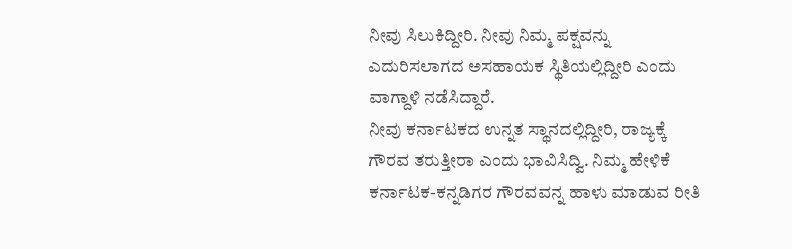ನೀವು ಸಿಲುಕಿದ್ದೀರಿ. ನೀವು ನಿಮ್ಮ ಪಕ್ಷವನ್ನು ಎದುರಿಸಲಾಗದ ಅಸಹಾಯಕ ಸ್ಥಿತಿಯಲ್ಲಿದ್ದೀರಿ ಎಂದು ವಾಗ್ದಾಳಿ ನಡೆಸಿದ್ದಾರೆ.
ನೀವು ಕರ್ನಾಟಕದ ಉನ್ನತ ಸ್ಥಾನದಲ್ಲಿದ್ದೀರಿ, ರಾಜ್ಯಕ್ಕೆ ಗೌರವ ತರುತ್ತೀರಾ ಎಂದು ಭಾವಿಸಿದ್ವಿ. ನಿಮ್ಮ ಹೇಳಿಕೆ ಕರ್ನಾಟಕ-ಕನ್ನಡಿಗರ ಗೌರವವನ್ನ ಹಾಳು ಮಾಡುವ ರೀತಿ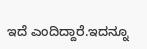ಇದೆ ಎಂದಿದ್ದಾರೆ.ಇದನ್ನೂ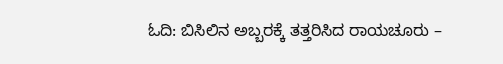ಓದಿ: ಬಿಸಿಲಿನ ಅಬ್ಬರಕ್ಕೆ ತತ್ತರಿಸಿದ ರಾಯಚೂರು –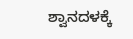ಶ್ವಾನದಳಕ್ಕೆ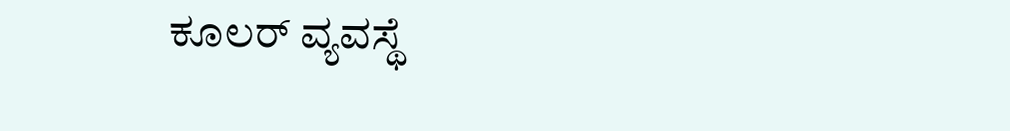ಕೂಲರ್ ವ್ಯವಸ್ಥೆ